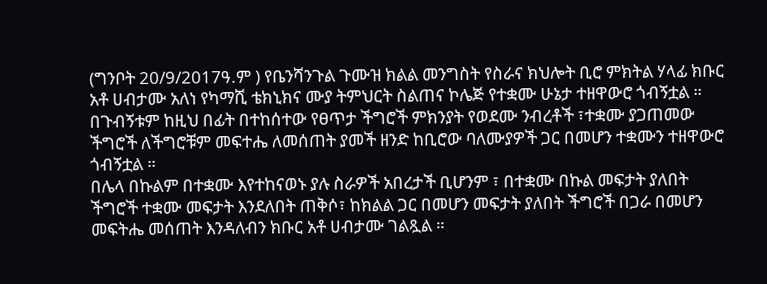(ግንቦት 20/9/2017ዓ.ም ) የቤንሻንጉል ጉሙዝ ክልል መንግስት የስራና ክህሎት ቢሮ ምክትል ሃላፊ ክቡር አቶ ሀብታሙ አለነ የካማሺ ቴክኒክና ሙያ ትምህርት ስልጠና ኮሌጅ የተቋሙ ሁኔታ ተዘዋውሮ ጎብኝቷል ።
በጉብኝቱም ከዚህ በፊት በተከሰተው የፀጥታ ችግሮች ምክንያት የወደሙ ንብረቶች ፣ተቋሙ ያጋጠመው ችግሮች ለችግሮቹም መፍተሔ ለመሰጠት ያመች ዘንድ ከቢሮው ባለሙያዎች ጋር በመሆን ተቋሙን ተዘዋውሮ ጎብኝቷል ።
በሌላ በኩልም በተቋሙ እየተከናወኑ ያሉ ስራዎች አበረታች ቢሆንም ፣ በተቋሙ በኩል መፍታት ያለበት ችግሮች ተቋሙ መፍታት እንደለበት ጠቅሶ፣ ከክልል ጋር በመሆን መፍታት ያለበት ችግሮች በጋራ በመሆን መፍትሔ መሰጠት እንዳለብን ክቡር አቶ ሀብታሙ ገልጿል ።